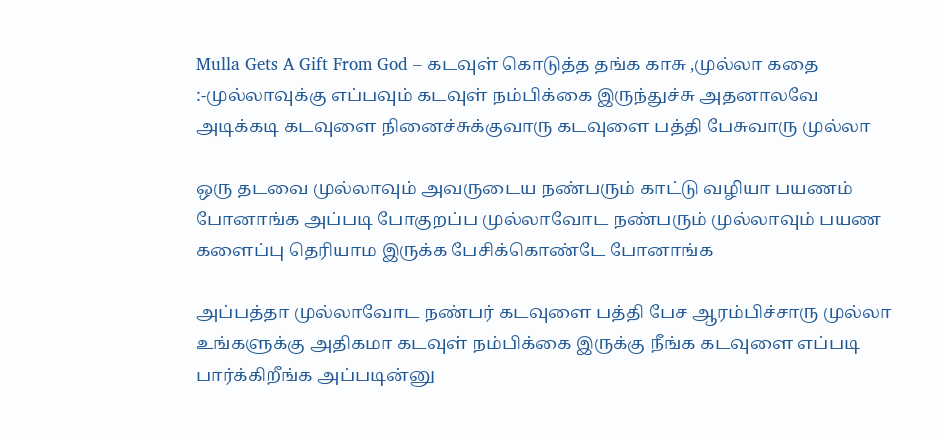Mulla Gets A Gift From God – கடவுள் கொடுத்த தங்க காசு ,முல்லா கதை :-முல்லாவுக்கு எப்பவும் கடவுள் நம்பிக்கை இருந்துச்சு அதனாலவே அடிக்கடி கடவுளை நினைச்சுக்குவாரு கடவுளை பத்தி பேசுவாரு முல்லா

ஒரு தடவை முல்லாவும் அவருடைய நண்பரும் காட்டு வழியா பயணம் போனாங்க அப்படி போகுறப்ப முல்லாவோட நண்பரும் முல்லாவும் பயண களைப்பு தெரியாம இருக்க பேசிக்கொண்டே போனாங்க

அப்பத்தா முல்லாவோட நண்பர் கடவுளை பத்தி பேச ஆரம்பிச்சாரு முல்லா உங்களுக்கு அதிகமா கடவுள் நம்பிக்கை இருக்கு நீங்க கடவுளை எப்படி பார்க்கிறீங்க அப்படின்னு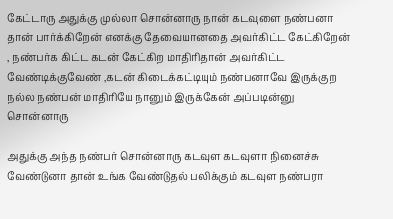கேட்டாரு அதுக்கு முல்லா சொன்னாரு நான் கடவுளை நண்பனா தான் பார்க்கிறேன் எனக்கு தேவையானதை அவர்கிட்ட கேட்கிறேன் , நண்பர்க கிட்ட கடன் கேட்கிற மாதிரிதான் அவர்கிட்ட வேண்டிக்குவேண் ,கடன் கிடைக்கட்டியும் நண்பனாவே இருக்குற நல்ல நண்பன் மாதிரியே நானும் இருக்கேன் அப்படின்னு சொன்னாரு

அதுக்கு அந்த நண்பர் சொன்னாரு கடவுள கடவுளா நினைச்சு வேண்டுனா தான் உங்க வேண்டுதல் பலிக்கும் கடவுள நண்பரா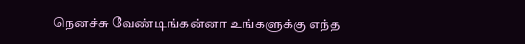நெனச்சு வேண்டிங்கன்னா உங்களுக்கு எந்த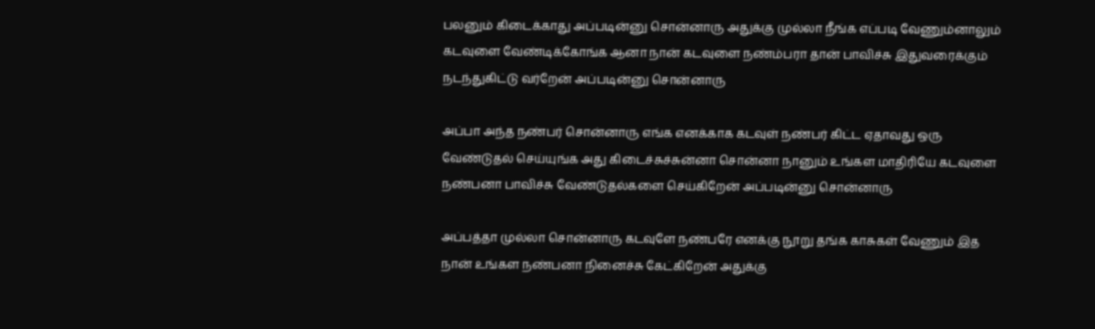பலனும் கிடைக்காது அப்படின்னு சொன்னாரு அதுக்கு முல்லா நீங்க எப்படி வேணும்னாலும் கடவுளை வேண்டிக்கோங்க ஆனா நான் கடவுளை நண்ம்பரா தான் பாவிச்சு இதுவரைக்கும் நடந்துகிட்டு வர்றேன் அப்படின்னு சொன்னாரு

அப்பா அந்த நண்பர் சொன்னாரு எங்க எனக்காக கடவுள் நண்பர் கிட்ட ஏதாவது ஒரு வேண்டுதல் செய்யுங்க அது கிடைச்சுச்சுன்னா சொன்னா நானும் உங்கள மாதிரியே கடவுளை நண்பனா பாவிச்சு வேண்டுதல்களை செய்கிறேன் அப்படின்னு சொன்னாரு

அப்பத்தா முல்லா சொன்னாரு கடவுளே நண்பரே எனக்கு நூறு தங்க காசுகள் வேணும் இத நான் உங்கள நண்பனா நினைச்சு கேட்கிறேன் அதுக்கு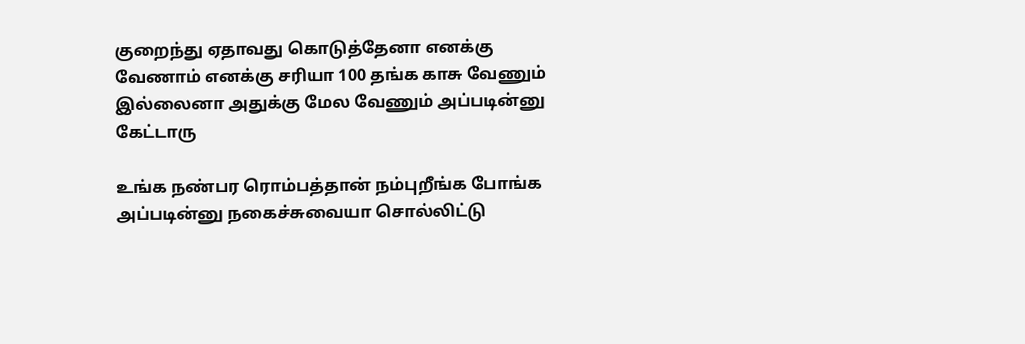குறைந்து ஏதாவது கொடுத்தேனா எனக்கு வேணாம் எனக்கு சரியா 100 தங்க காசு வேணும் இல்லைனா அதுக்கு மேல வேணும் அப்படின்னு கேட்டாரு

உங்க நண்பர ரொம்பத்தான் நம்புறீங்க போங்க அப்படின்னு நகைச்சுவையா சொல்லிட்டு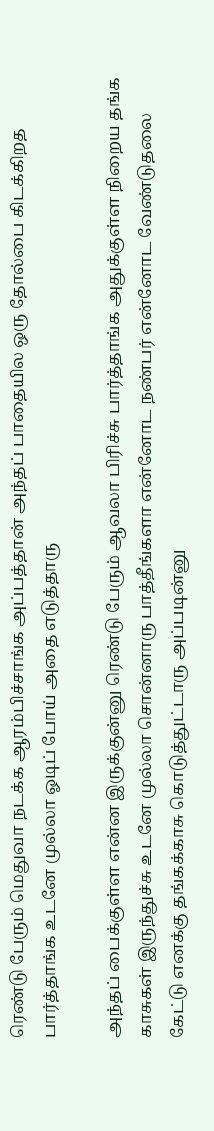ரெண்டு பேரும் மெதுவா நடக்க ஆரம்பிச்சாங்க அப்பத்தான் அந்தப் பாதையில ஒரு தோல்பை கிடக்கிறத பார்த்தாங்க உடனே முல்லா ஓடிப் போய் அதை எடுத்தாரு

அந்தப் பைக்குள்ள என்ன இருக்குன்னு ரெண்டு பேரும் ஆவலா பிரிச்சு பார்த்தாங்க அதுக்குள்ள நிறைய தங்க காசுகள் இருந்துச்சு உடனே முல்லா சொன்னாரு பாத்தீங்களா என்னோட நண்பர் என்னோட வேண்டுதலை கேட்டு எனக்கு தங்கக்காசு கொடுத்துட்டாரு அப்படின்னு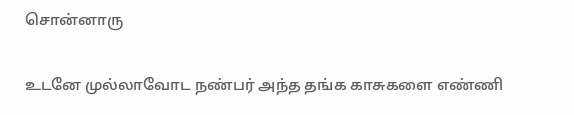சொன்னாரு

உடனே முல்லாவோட நண்பர் அந்த தங்க காசுகளை எண்ணி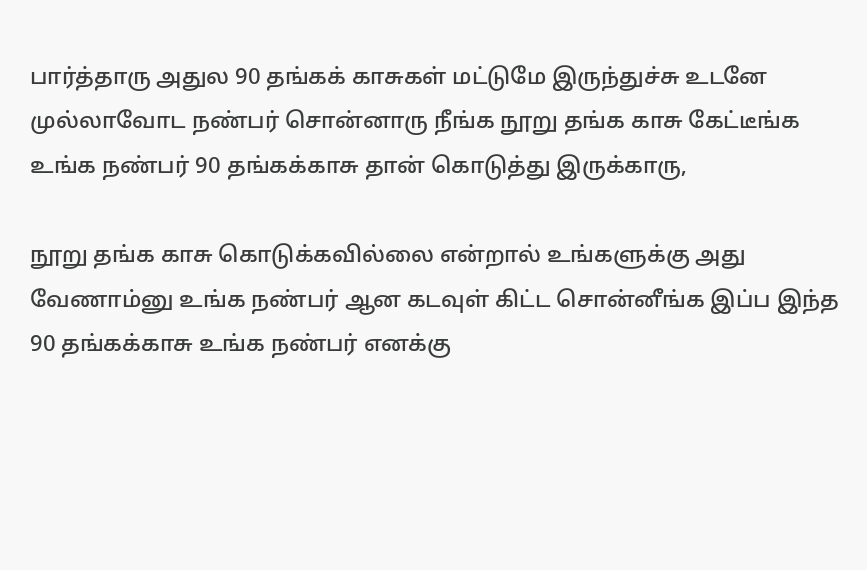பார்த்தாரு அதுல 90 தங்கக் காசுகள் மட்டுமே இருந்துச்சு உடனே முல்லாவோட நண்பர் சொன்னாரு நீங்க நூறு தங்க காசு கேட்டீங்க உங்க நண்பர் 90 தங்கக்காசு தான் கொடுத்து இருக்காரு,

நூறு தங்க காசு கொடுக்கவில்லை என்றால் உங்களுக்கு அது வேணாம்னு உங்க நண்பர் ஆன கடவுள் கிட்ட சொன்னீங்க இப்ப இந்த 90 தங்கக்காசு உங்க நண்பர் எனக்கு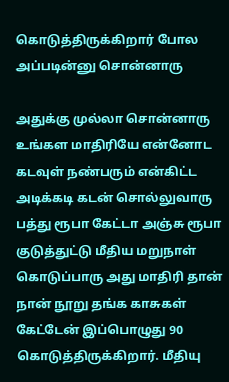கொடுத்திருக்கிறார் போல அப்படின்னு சொன்னாரு

அதுக்கு முல்லா சொன்னாரு உங்கள மாதிரியே என்னோட கடவுள் நண்பரும் என்கிட்ட அடிக்கடி கடன் சொல்லுவாரு பத்து ரூபா கேட்டா அஞ்சு ரூபா குடுத்துட்டு மீதிய மறுநாள் கொடுப்பாரு அது மாதிரி தான் நான் நூறு தங்க காசுகள் கேட்டேன் இப்பொழுது 90 கொடுத்திருக்கிறார். மீதியு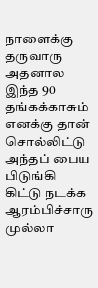நாளைக்கு தருவாரு அதனால இந்த 90 தங்கக்காசும் எனக்கு தான் சொல்லிட்டு அந்தப் பைய பிடுங்கி கிட்டு நடக்க ஆரம்பிச்சாரு முல்லா